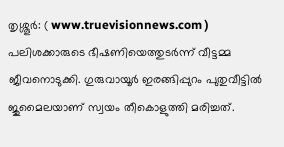തൃശ്ശൂർ: ( www.truevisionnews.com ) പലിശക്കാരുടെ ഭീഷണിയെത്തുടർന്ന് വീട്ടമ്മ ജീവനൊടുക്കി. ഗുരുവായൂർ ഇരങ്ങിപ്പുറം പുതുവീട്ടിൽ ജുമൈലയാണ് സ്വയം തീകൊളുത്തി മരിച്ചത്.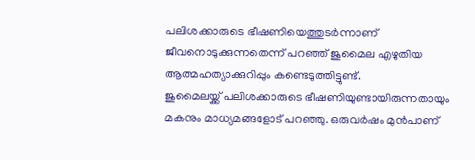പലിശക്കാരുടെ ഭീഷണിയെത്തുടർന്നാണ് ജീവനൊടുക്കുന്നതെന്ന് പറഞ്ഞ് ജുമൈല എഴുതിയ ആത്മഹത്യാക്കുറിപ്പും കണ്ടെടുത്തിട്ടുണ്ട്.
ജുമൈലയ്ക്ക് പലിശക്കാരുടെ ഭീഷണിയുണ്ടായിരുന്നതായും മകനും മാധ്യമങ്ങളോട് പറഞ്ഞു. ഒരുവർഷം മുൻപാണ്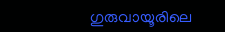ഗുരുവായൂരിലെ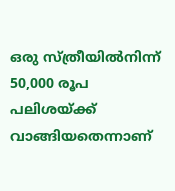ഒരു സ്ത്രീയിൽനിന്ന് 50,000 രൂപ പലിശയ്ക്ക് വാങ്ങിയതെന്നാണ്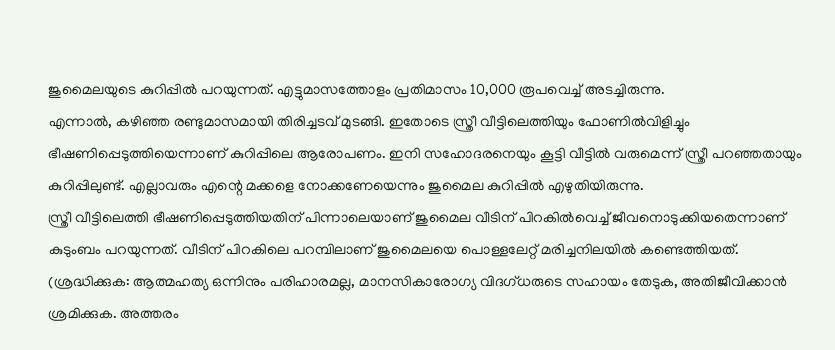ജുമൈലയുടെ കുറിപ്പിൽ പറയുന്നത്. എട്ടുമാസത്തോളം പ്രതിമാസം 10,000 രൂപവെച്ച് അടച്ചിരുന്നു.
എന്നാൽ, കഴിഞ്ഞ രണ്ടുമാസമായി തിരിച്ചടവ് മുടങ്ങി. ഇതോടെ സ്ത്രീ വീട്ടിലെത്തിയും ഫോണിൽവിളിച്ചും ഭീഷണിപ്പെടുത്തിയെന്നാണ് കുറിപ്പിലെ ആരോപണം. ഇനി സഹോദരനെയും കൂട്ടി വീട്ടിൽ വരുമെന്ന് സ്ത്രീ പറഞ്ഞതായും കുറിപ്പിലുണ്ട്. എല്ലാവരും എന്റെ മക്കളെ നോക്കണേയെന്നും ജുമൈല കുറിപ്പിൽ എഴുതിയിരുന്നു.
സ്ത്രീ വീട്ടിലെത്തി ഭീഷണിപ്പെടുത്തിയതിന് പിന്നാലെയാണ് ജുമൈല വീടിന് പിറകിൽവെച്ച് ജീവനൊടുക്കിയതെന്നാണ് കുടുംബം പറയുന്നത്. വീടിന് പിറകിലെ പറമ്പിലാണ് ജുമൈലയെ പൊള്ളലേറ്റ് മരിച്ചനിലയിൽ കണ്ടെത്തിയത്.
(ശ്രദ്ധിക്കുക: ആത്മഹത്യ ഒന്നിനും പരിഹാരമല്ല, മാനസികാരോഗ്യ വിദഗ്ധരുടെ സഹായം തേടുക, അതിജീവിക്കാൻ ശ്രമിക്കുക. അത്തരം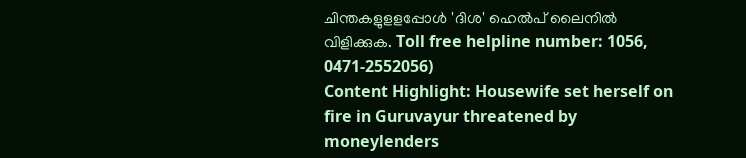ചിന്തകളുളളപ്പോൾ 'ദിശ' ഹെൽപ് ലൈനിൽ വിളിക്കുക. Toll free helpline number: 1056, 0471-2552056)
Content Highlight: Housewife set herself on fire in Guruvayur threatened by moneylenders